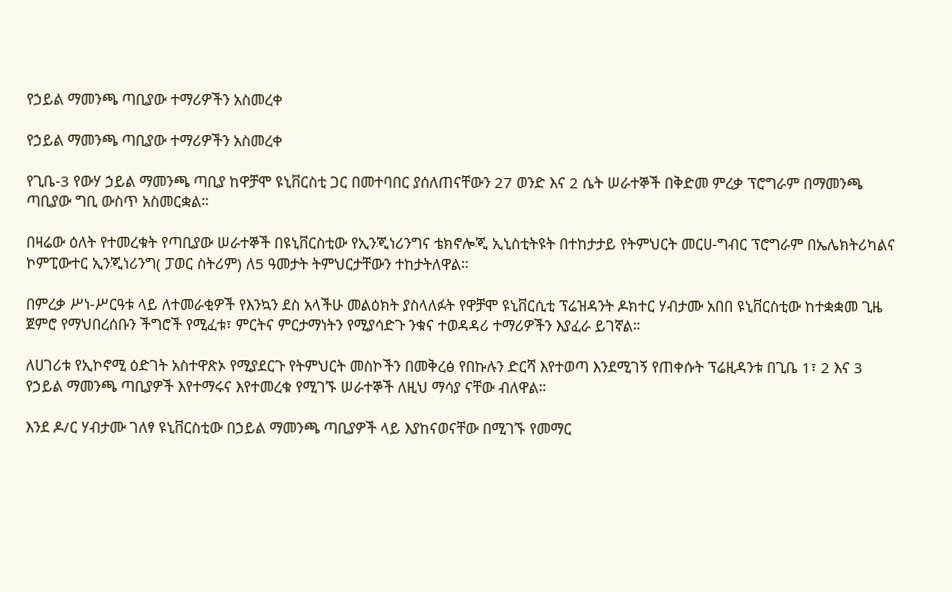የኃይል ማመንጫ ጣቢያው ተማሪዎችን አስመረቀ

የኃይል ማመንጫ ጣቢያው ተማሪዎችን አስመረቀ

የጊቤ-3 የውሃ ኃይል ማመንጫ ጣቢያ ከዋቻሞ ዩኒቨርስቲ ጋር በመተባበር ያሰለጠናቸውን 27 ወንድ እና 2 ሴት ሠራተኞች በቅድመ ምረቃ ፕሮግራም በማመንጫ ጣቢያው ግቢ ውስጥ አስመርቋል።

በዛሬው ዕለት የተመረቁት የጣቢያው ሠራተኞች በዩኒቨርስቲው የኢንጂነሪንግና ቴክኖሎጂ ኢኒስቲትዩት በተከታታይ የትምህርት መርሀ-ግብር ፕሮግራም በኤሌክትሪካልና ኮምፒውተር ኢንጂነሪንግ( ፓወር ስትሪም) ለ5 ዓመታት ትምህርታቸውን ተከታትለዋል።

በምረቃ ሥነ-ሥርዓቱ ላይ ለተመራቂዎች የእንኳን ደስ አላችሁ መልዕክት ያስላለፉት የዋቻሞ ዩኒቨርሲቲ ፕሬዝዳንት ዶክተር ሃብታሙ አበበ ዩኒቨርስቲው ከተቋቋመ ጊዜ ጀምሮ የማህበረሰቡን ችግሮች የሚፈቱ፣ ምርትና ምርታማነትን የሚያሳድጉ ንቁና ተወዳዳሪ ተማሪዎችን እያፈራ ይገኛል።

ለሀገሪቱ የኢኮኖሚ ዕድገት አስተዋጽኦ የሚያደርጉ የትምህርት መስኮችን በመቅረፅ የበኩሉን ድርሻ እየተወጣ እንደሚገኝ የጠቀሱት ፕሬዚዳንቱ በጊቤ 1፣ 2 እና 3 የኃይል ማመንጫ ጣቢያዎች እየተማሩና እየተመረቁ የሚገኙ ሠራተኞች ለዚህ ማሳያ ናቸው ብለዋል።

እንደ ዶ/ር ሃብታሙ ገለፃ ዩኒቨርስቲው በኃይል ማመንጫ ጣቢያዎች ላይ እያከናወናቸው በሚገኙ የመማር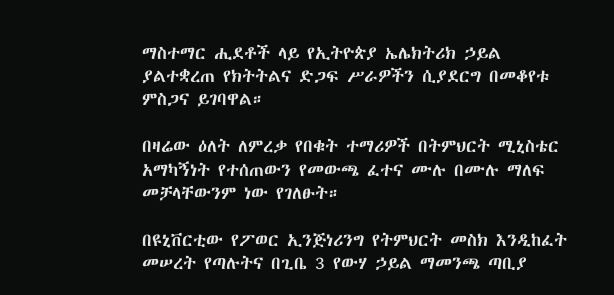ማስተማር ሒደቶች ላይ የኢትዮጵያ ኤሌክትሪክ ኃይል ያልተቋረጠ የክትትልና ድጋፍ ሥራዎችን ሲያደርግ በመቆየቱ ምስጋና ይገባዋል።

በዛሬው ዕለት ለምረቃ የበቁት ተማሪዎች በትምህርት ሚኒስቴር አማካኝነት የተሰጠውን የመውጫ ፈተና ሙሉ በሙሉ ማለፍ መቻላቸውንም ነው የገለፁት።

በዩኒቨርቲው የፖወር ኢንጅነሪንግ የትምህርት መስክ እንዲከፈት መሠረት የጣሉትና በጊቤ 3 የውሃ ኃይል ማመንጫ ጣቢያ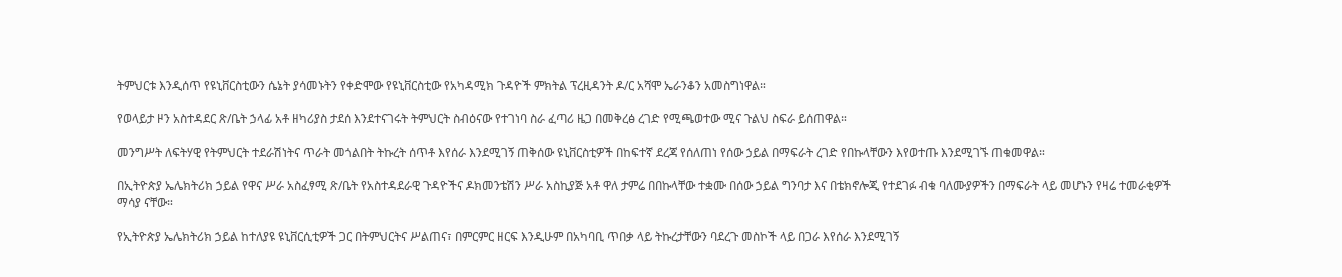ትምህርቱ እንዲሰጥ የዩኒቨርስቲውን ሴኔት ያሳመኑትን የቀድሞው የዩኒቨርስቲው የአካዳሚክ ጉዳዮች ምክትል ፕረዚዳንት ዶ/ር አሻሞ ኤራንቆን አመስግነዋል።

የወላይታ ዞን አስተዳደር ጽ/ቤት ኃላፊ አቶ ዘካሪያስ ታደሰ እንደተናገሩት ትምህርት ስብዕናው የተገነባ ስራ ፈጣሪ ዜጋ በመቅረፅ ረገድ የሚጫወተው ሚና ጉልህ ስፍራ ይሰጠዋል።

መንግሥት ለፍትሃዊ የትምህርት ተደራሽነትና ጥራት መጎልበት ትኩረት ሰጥቶ እየሰራ እንደሚገኝ ጠቅሰው ዩኒቨርስቲዎች በከፍተኛ ደረጃ የሰለጠነ የሰው ኃይል በማፍራት ረገድ የበኩላቸውን እየወተጡ እንደሚገኙ ጠቁመዋል።

በኢትዮጵያ ኤሌክትሪክ ኃይል የዋና ሥራ አስፈፃሚ ጽ/ቤት የአስተዳደራዊ ጉዳዮችና ዶክመንቴሽን ሥራ አስኪያጅ አቶ ዋለ ታምሬ በበኩላቸው ተቋሙ በሰው ኃይል ግንባታ እና በቴክኖሎጂ የተደገፉ ብቁ ባለሙያዎችን በማፍራት ላይ መሆኑን የዛሬ ተመራቂዎች ማሳያ ናቸው።

የኢትዮጵያ ኤሌክትሪክ ኃይል ከተለያዩ ዩኒቨርሲቲዎች ጋር በትምህርትና ሥልጠና፣ በምርምር ዘርፍ እንዲሁም በአካባቢ ጥበቃ ላይ ትኩረታቸውን ባደረጉ መስኮች ላይ በጋራ እየሰራ እንደሚገኝ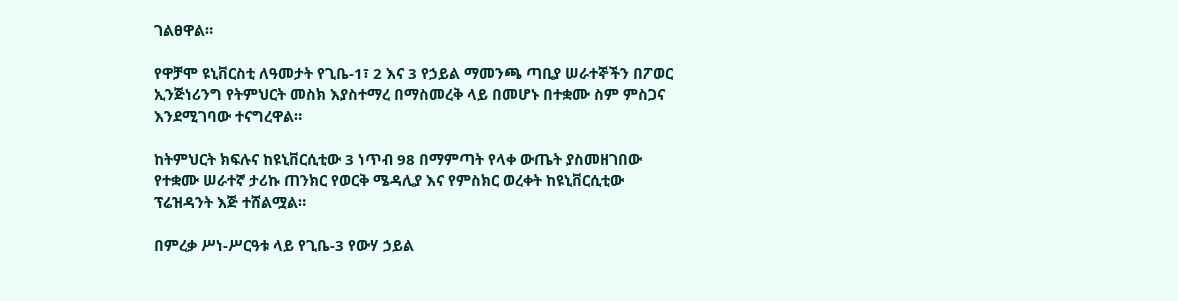ገልፀዋል።

የዋቻሞ ዩኒቨርስቲ ለዓመታት የጊቤ-1፣ 2 እና 3 የኃይል ማመንጫ ጣቢያ ሠራተኞችን በፖወር ኢንጅነሪንግ የትምህርት መስክ እያስተማረ በማስመረቅ ላይ በመሆኑ በተቋሙ ስም ምስጋና እንደሚገባው ተናግረዋል።

ከትምህርት ክፍሉና ከዩኒቨርሲቲው 3 ነጥብ 98 በማምጣት የላቀ ውጤት ያስመዘገበው የተቋሙ ሠራተኛ ታሪኩ ጠንክር የወርቅ ሜዳሊያ እና የምስክር ወረቀት ከዩኒቨርሲቲው ፕሬዝዳንት እጅ ተሸልሟል።

በምረቃ ሥነ-ሥርዓቱ ላይ የጊቤ-3 የውሃ ኃይል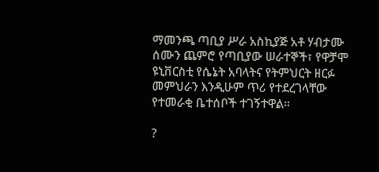ማመንጫ ጣቢያ ሥራ አስኪያጅ አቶ ሃብታሙ ሰሙን ጨምሮ የጣቢያው ሠራተኞች፣ የዋቻሞ ዩኒቨርስቲ የሴኔት አባላትና የትምህርት ዘርፉ መምህራን እንዲሁም ጥሪ የተደረገላቸው የተመራቂ ቤተሰቦች ተገኝተዋል።

?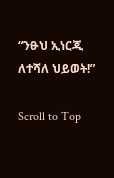“ንፁህ ኢነርጂ ለተሻለ ህይወት!”

Scroll to Top